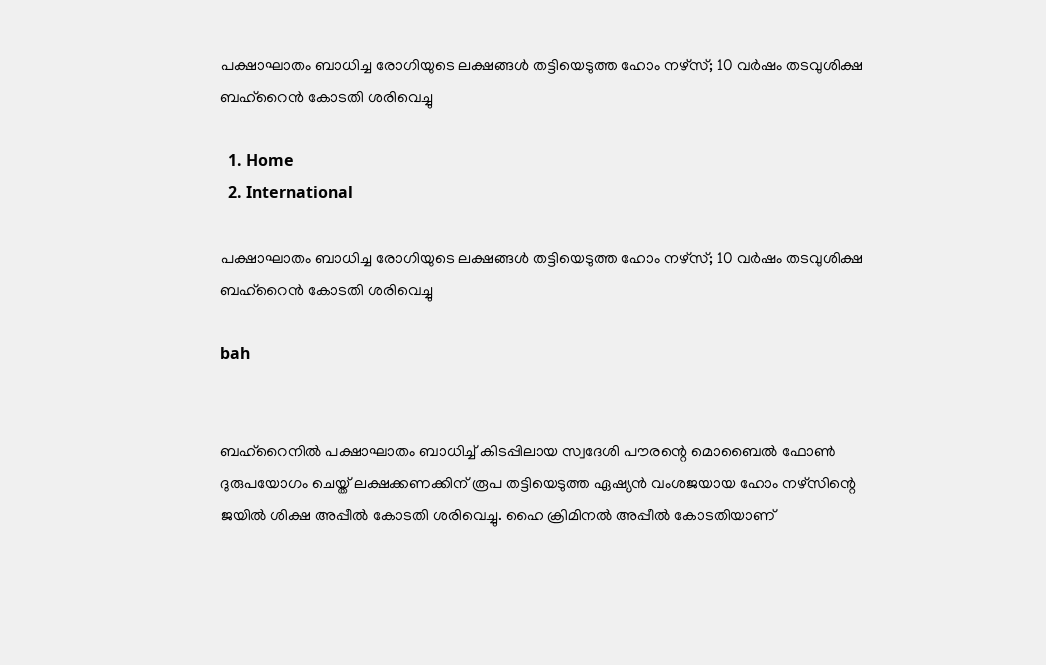പക്ഷാഘാതം ബാധിച്ച രോഗിയുടെ ലക്ഷങ്ങൾ തട്ടിയെടുത്ത ഹോം നഴ്സ്; 10 വർഷം തടവുശിക്ഷ ബഹ്റൈൻ കോടതി ശരിവെച്ചു

  1. Home
  2. International

പക്ഷാഘാതം ബാധിച്ച രോഗിയുടെ ലക്ഷങ്ങൾ തട്ടിയെടുത്ത ഹോം നഴ്സ്; 10 വർഷം തടവുശിക്ഷ ബഹ്റൈൻ കോടതി ശരിവെച്ചു

bah


ബഹ്റൈനിൽ പക്ഷാഘാതം ബാധിച്ച് കിടപ്പിലായ സ്വദേശി പൗരന്റെ മൊബൈൽ ഫോൺ ദുരുപയോഗം ചെയ്ത് ലക്ഷക്കണക്കിന് രൂപ തട്ടിയെടുത്ത ഏഷ്യൻ വംശജയായ ഹോം നഴ്സിന്റെ ജയിൽ ശിക്ഷ അപ്പീൽ കോടതി ശരിവെച്ചു. ഹൈ ക്രിമിനൽ അപ്പീൽ കോടതിയാണ്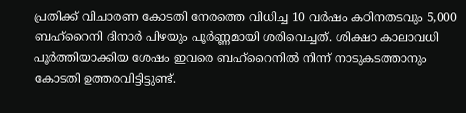പ്രതിക്ക് വിചാരണ കോടതി നേരത്തെ വിധിച്ച 10 വർഷം കഠിനതടവും 5,000 ബഹ്റൈനി ദിനാർ പിഴയും പൂർണ്ണമായി ശരിവെച്ചത്. ശിക്ഷാ കാലാവധി പൂർത്തിയാക്കിയ ശേഷം ഇവരെ ബഹ്റൈനിൽ നിന്ന് നാടുകടത്താനും കോടതി ഉത്തരവിട്ടിട്ടുണ്ട്.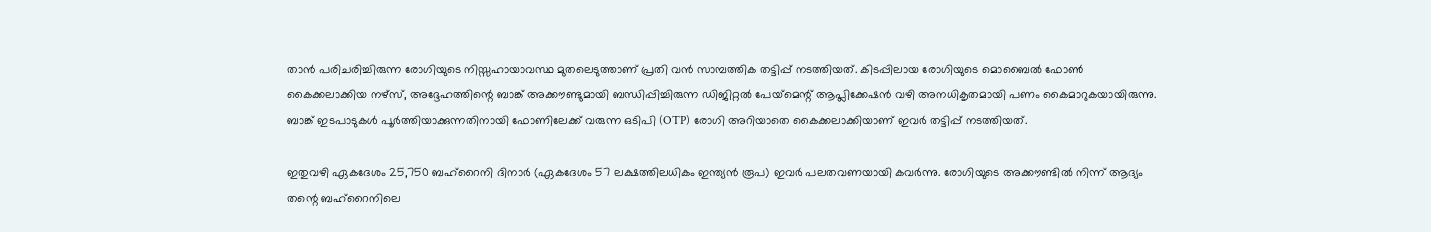താൻ പരിചരിച്ചിരുന്ന രോഗിയുടെ നിസ്സഹായാവസ്ഥ മുതലെടുത്താണ് പ്രതി വൻ സാമ്പത്തിക തട്ടിപ്പ് നടത്തിയത്. കിടപ്പിലായ രോഗിയുടെ മൊബൈൽ ഫോൺ കൈക്കലാക്കിയ നഴ്സ്, അദ്ദേഹത്തിന്റെ ബാങ്ക് അക്കൗണ്ടുമായി ബന്ധിപ്പിച്ചിരുന്ന ഡിജിറ്റൽ പേയ്‌മെന്റ് ആപ്ലിക്കേഷൻ വഴി അനധികൃതമായി പണം കൈമാറുകയായിരുന്നു. ബാങ്ക് ഇടപാടുകൾ പൂർത്തിയാക്കുന്നതിനായി ഫോണിലേക്ക് വരുന്ന ഒടിപി (OTP) രോഗി അറിയാതെ കൈക്കലാക്കിയാണ് ഇവർ തട്ടിപ്പ് നടത്തിയത്.

ഇതുവഴി ഏകദേശം 25,750 ബഹ്റൈനി ദിനാർ (ഏകദേശം 57 ലക്ഷത്തിലധികം ഇന്ത്യൻ രൂപ) ഇവർ പലതവണയായി കവർന്നു. രോഗിയുടെ അക്കൗണ്ടിൽ നിന്ന് ആദ്യം തന്റെ ബഹ്റൈനിലെ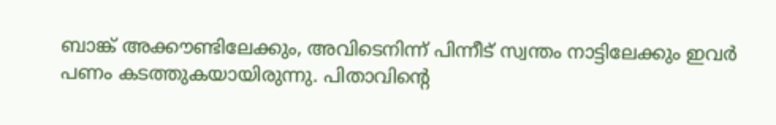ബാങ്ക് അക്കൗണ്ടിലേക്കും, അവിടെനിന്ന് പിന്നീട് സ്വന്തം നാട്ടിലേക്കും ഇവർ പണം കടത്തുകയായിരുന്നു. പിതാവിന്റെ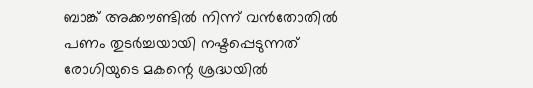ബാങ്ക് അക്കൗണ്ടിൽ നിന്ന് വൻതോതിൽ പണം തുടർച്ചയായി നഷ്ടപ്പെടുന്നത് രോഗിയുടെ മകന്റെ ശ്രദ്ധയിൽ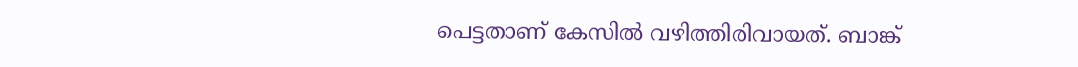പെട്ടതാണ് കേസിൽ വഴിത്തിരിവായത്. ബാങ്ക്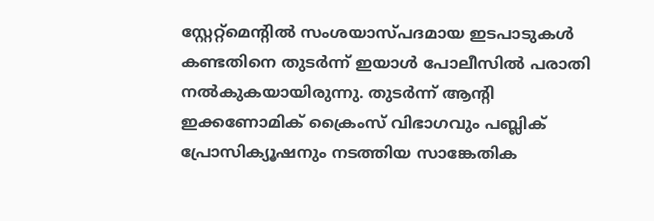സ്റ്റേറ്റ്‌മെന്റിൽ സംശയാസ്പദമായ ഇടപാടുകൾ കണ്ടതിനെ തുടർന്ന് ഇയാൾ പോലീസിൽ പരാതി നൽകുകയായിരുന്നു. തുടർന്ന് ആന്റി ഇക്കണോമിക് ക്രൈംസ് വിഭാഗവും പബ്ലിക് പ്രോസിക്യൂഷനും നടത്തിയ സാങ്കേതിക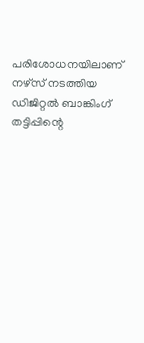പരിശോധനയിലാണ് നഴ്സ് നടത്തിയ ഡിജിറ്റൽ ബാങ്കിംഗ് തട്ടിപ്പിന്റെ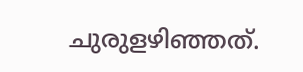ചുരുളഴിഞ്ഞത്.